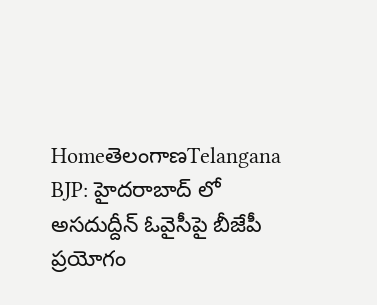HomeతెలంగాణTelangana BJP: హైదరాబాద్ లో అసదుద్దీన్ ఓవైసీపై బీజేపీ ప్రయోగం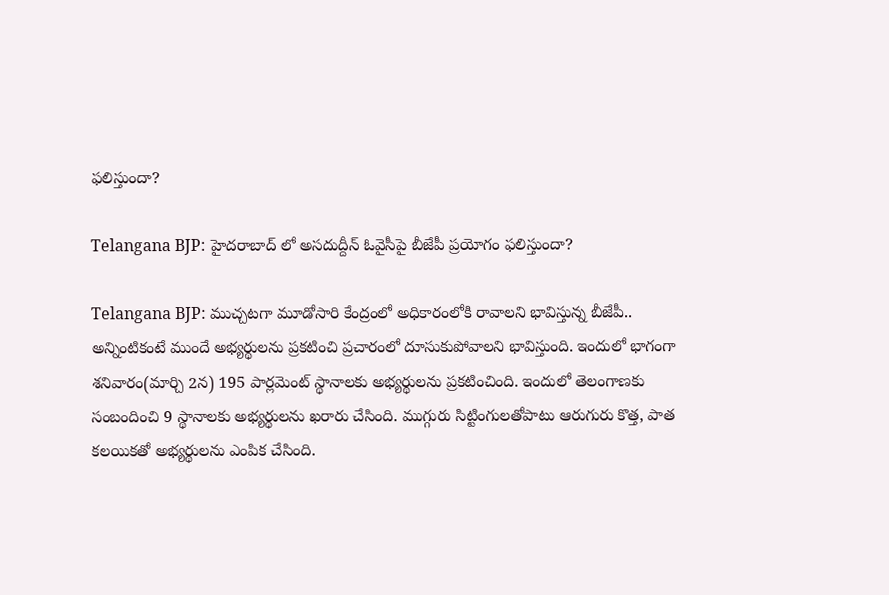ఫలిస్తుందా?

Telangana BJP: హైదరాబాద్ లో అసదుద్దీన్ ఓవైసీపై బీజేపీ ప్రయోగం ఫలిస్తుందా?

Telangana BJP: ముచ్చటగా మూడోసారి కేంద్రంలో అధికారంలోకి రావాలని భావిస్తున్న బీజేపీ.. అన్నింటికంటే ముందే అభ్యర్థులను ప్రకటించి ప్రచారంలో దూసుకుపోవాలని భావిస్తుంది. ఇందులో భాగంగా శనివారం(మార్చి 2న) 195 పార్లమెంట్‌ స్థానాలకు అభ్యర్థులను ప్రకటించింది. ఇందులో తెలంగాణకు సంబందించి 9 స్థానాలకు అభ్యర్థులను ఖరారు చేసింది. ముగ్గురు సిట్టింగులతోపాటు ఆరుగురు కొత్త, పాత కలయికతో అభ్యర్థులను ఎంపిక చేసింది.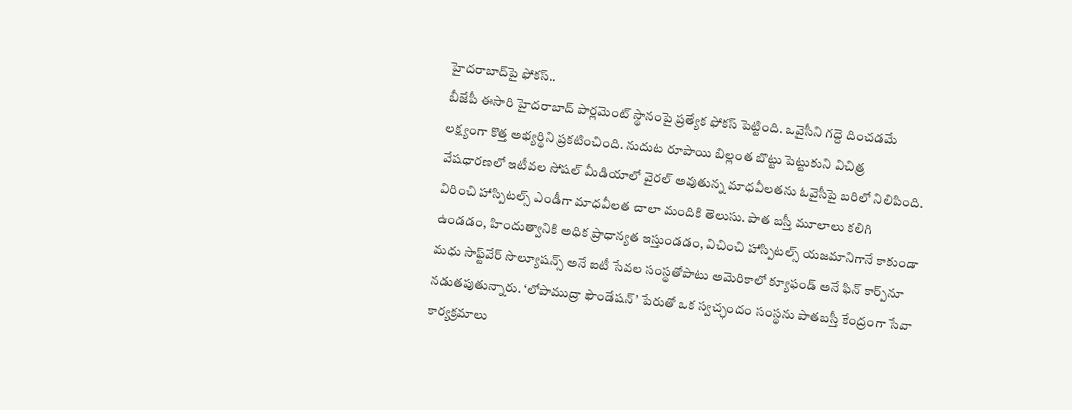హైదరాబాద్‌పై ఫోకస్‌..
బీజేపీ ఈసారి హైదరాబాద్‌ పార్లమెంట్‌ స్థానంపై ప్రత్యేక ఫోకస్‌ పెట్టింది. ఒవైసీని గద్దె దించడమే లక్ష్యంగా కొత్త అభ్యర్థిని ప్రకటించింది. నుదుట రూపాయి బిల్లంత బొట్టు పెట్టుకుని విచిత్ర వేషధారణలో ఇటీవల సోషల్‌ మీడియాలో వైరల్‌ అవుతున్న మాధవీలతను ఓవైసీపై బరిలో నిలిపింది. విరించి హాస్పిటల్స్‌ ఎండీగా మాధవీలత చాలా మందికి తెలుసు. పాత బస్తీ మూలాలు కలిగి ఉండడం, హిందుత్వానికి అధిక ప్రాధాన్యత ఇస్తుండడం, విచించి హాస్పిటల్స్‌ యజమానిగానే కాకుండా మధు సాఫ్ట్‌వేర్‌ సొల్యూషన్స్‌ అనే ఐటీ సేవల సంస్థతోపాటు అమెరికాలో క్యూఫండ్‌ అనే ఫిన్‌ కార్ప్‌నూ నడుతపుతున్నారు. ‘లోపాముద్రా ఫౌండేషన్‌’ పేరుతో ఒక స్వచ్ఛందం సంస్థను పాతబస్తీ కేంద్రంగా సేవా కార్యక్రమాలు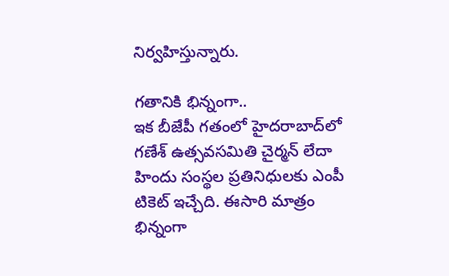నిర్వహిస్తున్నారు.

గతానికి భిన్నంగా..
ఇక బీజేపీ గతంలో హైదరాబాద్‌లో గణేశ్‌ ఉత్సవసమితి చైర్మన్‌ లేదా హిందు సంస్థల ప్రతినిధులకు ఎంపీ టికెట్‌ ఇచ్చేది. ఈసారి మాత్రం భిన్నంగా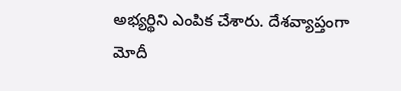అభ్యర్థిని ఎంపిక చేశారు. దేశవ్యాప్తంగా మోదీ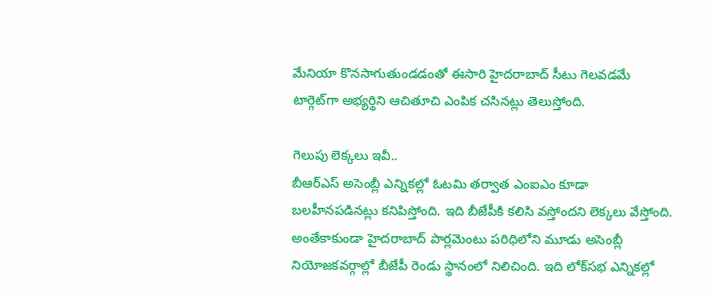మేనియా కొనసాగుతుండడంతో ఈసారి హైదరాబాద్‌ సీటు గెలవడమే టార్గెట్‌గా అభ్యర్థిని ఆచితూచి ఎంపిక చసినట్లు తెలుస్తోంది.

గెలుపు లెక్కలు ఇవీ..
బీఆర్‌ఎస్‌ అసెంబ్లీ ఎన్నికల్లో ఓటమి తర్వాత ఎంఐఎం కూడా బలహీనపడినట్లు కనిపిస్తోంది. ఇది బీజేపీకి కలిసి వస్తోందని లెక్కలు వేస్తోంది. అంతేకాకుండా హైదరాబాద్‌ పార్లమెంటు పరిధిలోని మూడు అసెంబ్లీ నియోజకవర్గాల్లో బీజేపీ రెండు స్థానంలో నిలిచింది. ఇది లోక్‌సభ ఎన్నికల్లో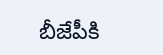బీజేపీకి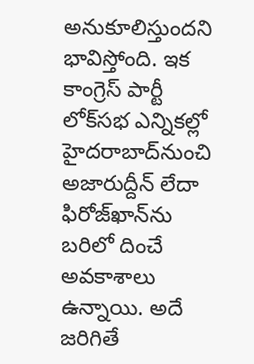అనుకూలిస్తుందని భావిస్తోంది. ఇక కాంగ్రెస్‌ పార్టీ లోక్‌సభ ఎన్నికల్లో హైదరాబాద్‌నుంచి అజారుద్దీన్‌ లేదా ఫిరోజ్‌ఖాన్‌ను బరిలో దించే అవకాశాలు ఉన్నాయి. అదే జరిగితే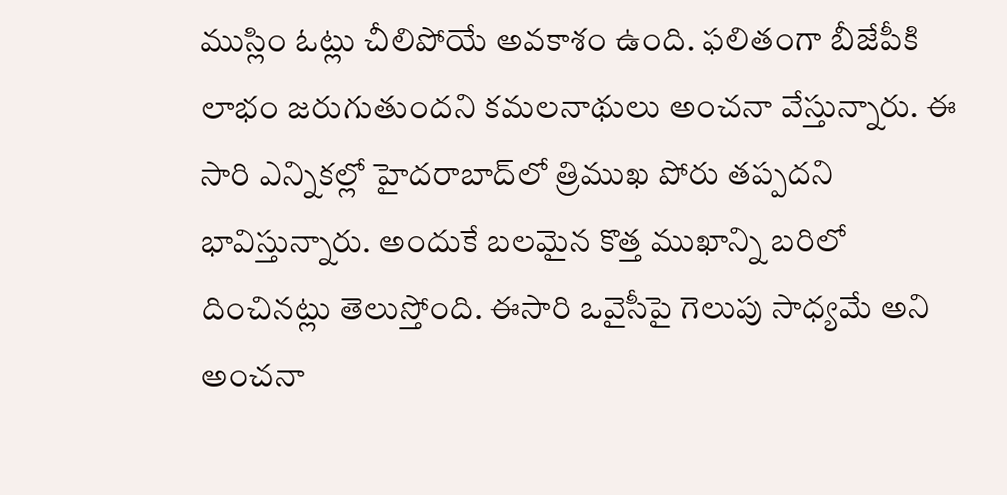ముస్లిం ఓట్లు చీలిపోయే అవకాశం ఉంది. ఫలితంగా బీజేపీకి లాభం జరుగుతుందని కమలనాథులు అంచనా వేస్తున్నారు. ఈ సారి ఎన్నికల్లో హైదరాబాద్‌లో త్రిముఖ పోరు తప్పదని భావిస్తున్నారు. అందుకే బలమైన కొత్త ముఖాన్ని బరిలో దించినట్లు తెలుస్తోంది. ఈసారి ఒవైసీపై గెలుపు సాధ్యమే అని అంచనా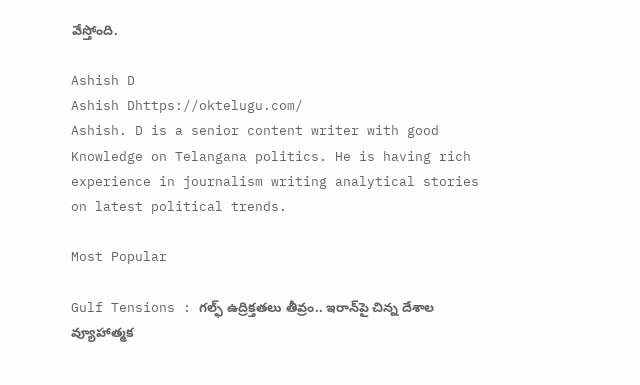వేస్తోంది.

Ashish D
Ashish Dhttps://oktelugu.com/
Ashish. D is a senior content writer with good Knowledge on Telangana politics. He is having rich experience in journalism writing analytical stories on latest political trends.

Most Popular

Gulf Tensions : గల్ఫ్‌ ఉద్రిక్తతలు తీవ్రం.. ఇరాన్‌పై చిన్న దేశాల వ్యూహాత్మక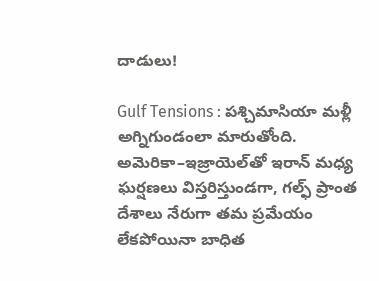దాడులు!

Gulf Tensions : పశ్చిమాసియా మళ్లీ అగ్నిగుండంలా మారుతోంది. అమెరికా–ఇజ్రాయెల్‌తో ఇరాన్‌ మధ్య ఘర్షణలు విస్తరిస్తుండగా, గల్ఫ్‌ ప్రాంత దేశాలు నేరుగా తమ ప్రమేయం లేకపోయినా బాధిత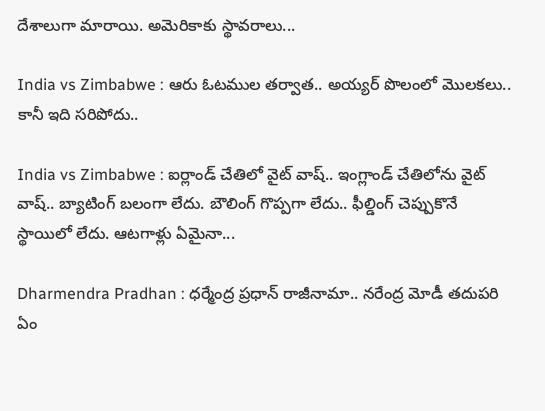దేశాలుగా మారాయి. అమెరికాకు స్థావరాలు...

India vs Zimbabwe : ఆరు ఓటముల తర్వాత.. అయ్యర్ పొలంలో మొలకలు.. కానీ ఇది సరిపోదు..

India vs Zimbabwe : ఐర్లాండ్ చేతిలో వైట్ వాష్.. ఇంగ్లాండ్ చేతిలోను వైట్ వాష్.. బ్యాటింగ్ బలంగా లేదు. బౌలింగ్ గొప్పగా లేదు.. ఫీల్డింగ్ చెప్పుకొనే స్థాయిలో లేదు. ఆటగాళ్లు ఏమైనా...

Dharmendra Pradhan : ధర్మేంద్ర ప్రధాన్ రాజీనామా.. నరేంద్ర మోడీ తదుపరి ఏం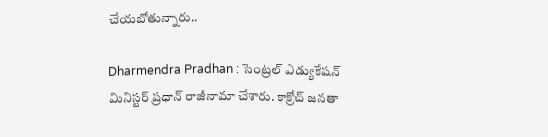చేయబోతున్నారు..

Dharmendra Pradhan : సెంట్రల్ ఎడ్యుకేషన్ మినిస్టర్ ప్రధాన్ రాజీనామా చేశారు. కాక్రోచ్ జనతా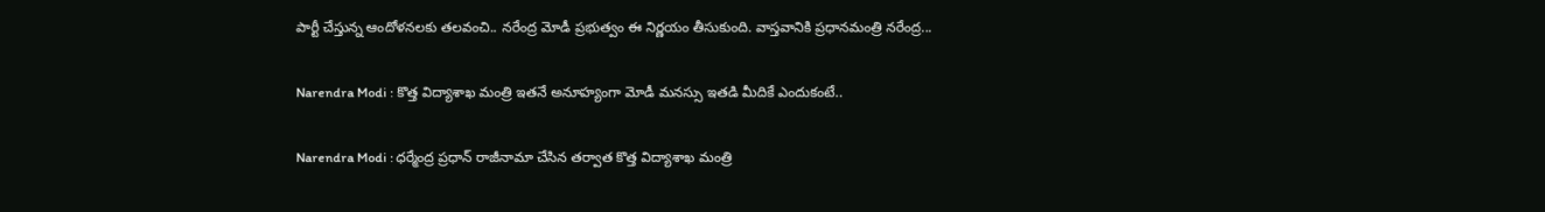పార్టీ చేస్తున్న ఆందోళనలకు తలవంచి.. నరేంద్ర మోడీ ప్రభుత్వం ఈ నిర్ణయం తీసుకుంది. వాస్తవానికి ప్రధానమంత్రి నరేంద్ర...

Narendra Modi : కొత్త విద్యాశాఖ మంత్రి ఇతనే అనూహ్యంగా మోడీ మనస్సు ఇతడి మీదికే ఎందుకంటే..

Narendra Modi : ధర్మేంద్ర ప్రధాన్ రాజీనామా చేసిన తర్వాత కొత్త విద్యాశాఖ మంత్రి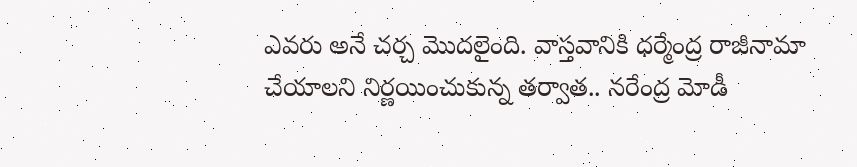ఎవరు అనే చర్చ మొదలైంది. వాస్తవానికి ధర్మేంద్ర రాజీనామా చేయాలని నిర్ణయించుకున్న తర్వాత.. నరేంద్ర మోడీ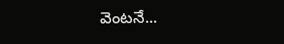వెంటనే...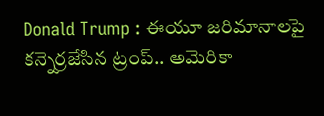Donald Trump : ఈయూ జరిమానాలపై కన్నెర్రజేసిన ట్రంప్‌.. అమెరికా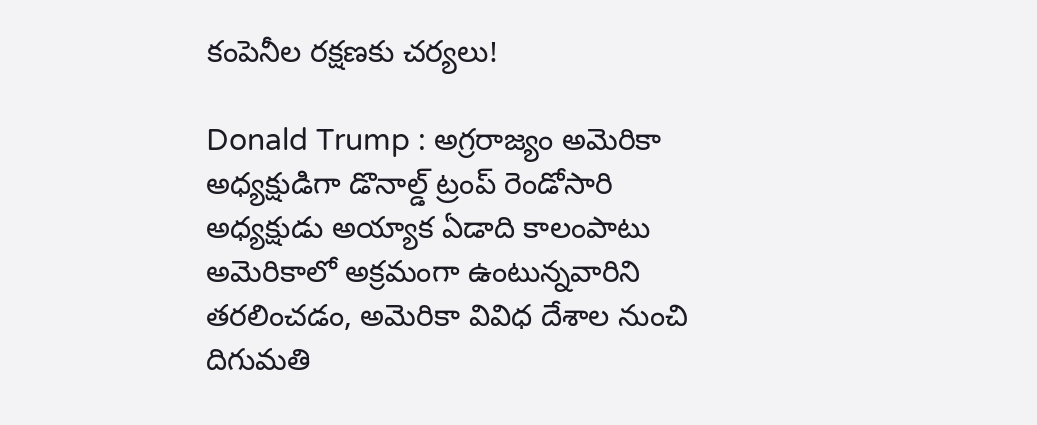కంపెనీల రక్షణకు చర్యలు!

Donald Trump : అగ్రరాజ్యం అమెరికా అధ్యక్షుడిగా డొనాల్డ్‌ ట్రంప్‌ రెండోసారి అధ్యక్షుడు అయ్యాక ఏడాది కాలంపాటు అమెరికాలో అక్రమంగా ఉంటున్నవారిని తరలించడం, అమెరికా వివిధ దేశాల నుంచి దిగుమతి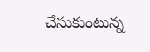చేసుకుంటున్న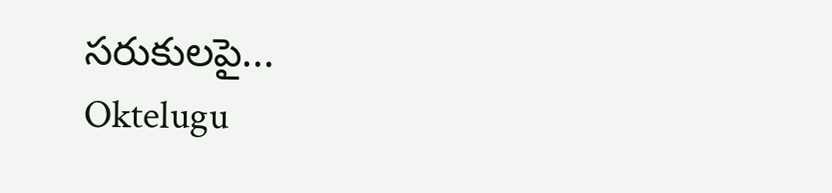సరుకులపై...
Oktelugu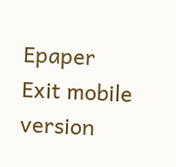Epaper
Exit mobile version